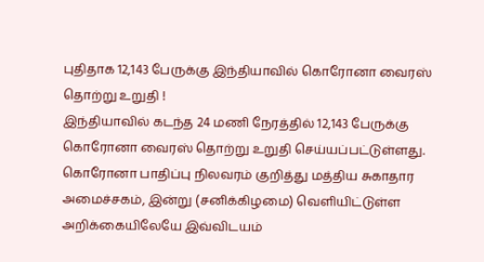புதிதாக 12,143 பேருக்கு இந்தியாவில் கொரோனா வைரஸ் தொற்று உறுதி !
இந்தியாவில் கடந்த 24 மணி நேரத்தில் 12,143 பேருக்கு கொரோனா வைரஸ் தொற்று உறுதி செய்யப்பட்டுள்ளது.
கொரோனா பாதிப்பு நிலவரம் குறித்து மத்திய சுகாதார அமைச்சகம், இன்று (சனிக்கிழமை) வெளியிட்டுள்ள அறிக்கையிலேயே இவ்விடயம்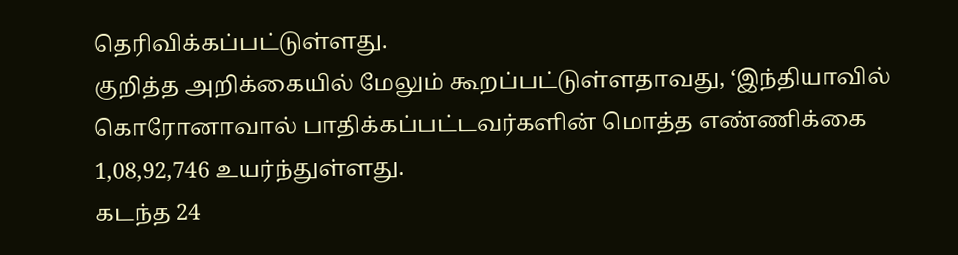தெரிவிக்கப்பட்டுள்ளது.
குறித்த அறிக்கையில் மேலும் கூறப்பட்டுள்ளதாவது, ‘இந்தியாவில் கொரோனாவால் பாதிக்கப்பட்டவர்களின் மொத்த எண்ணிக்கை 1,08,92,746 உயர்ந்துள்ளது.
கடந்த 24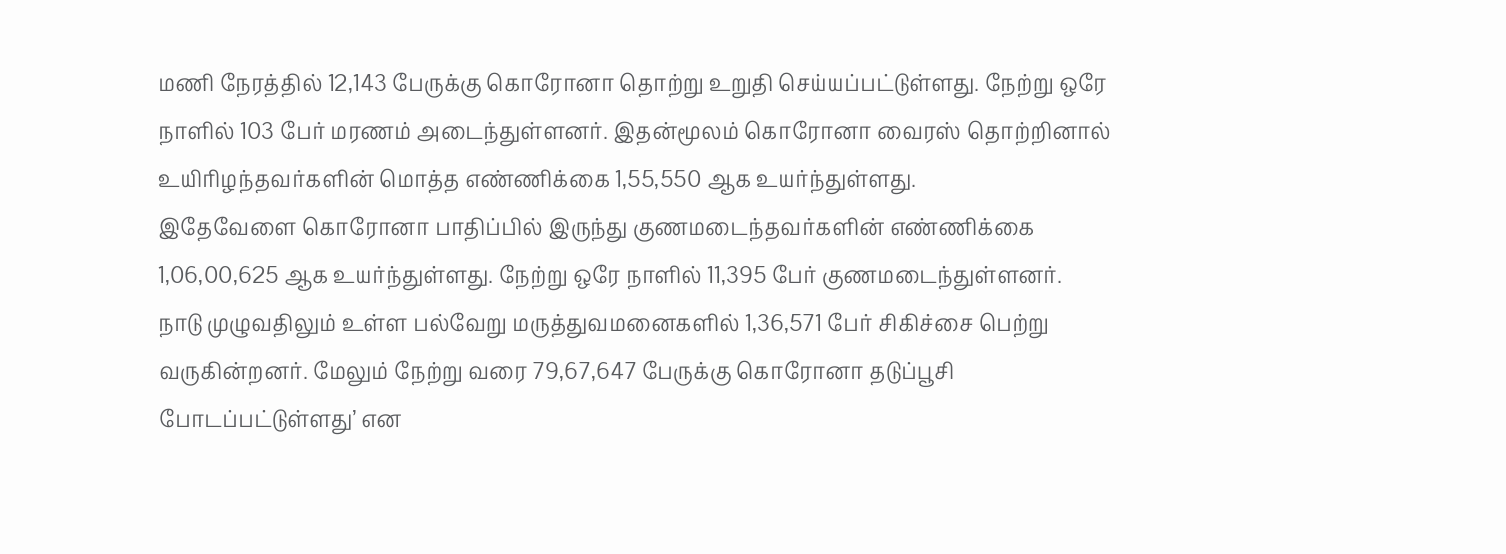மணி நேரத்தில் 12,143 பேருக்கு கொரோனா தொற்று உறுதி செய்யப்பட்டுள்ளது. நேற்று ஒரே நாளில் 103 பேர் மரணம் அடைந்துள்ளனர். இதன்மூலம் கொரோனா வைரஸ் தொற்றினால் உயிரிழந்தவர்களின் மொத்த எண்ணிக்கை 1,55,550 ஆக உயர்ந்துள்ளது.
இதேவேளை கொரோனா பாதிப்பில் இருந்து குணமடைந்தவர்களின் எண்ணிக்கை 1,06,00,625 ஆக உயர்ந்துள்ளது. நேற்று ஒரே நாளில் 11,395 பேர் குணமடைந்துள்ளனர்.
நாடு முழுவதிலும் உள்ள பல்வேறு மருத்துவமனைகளில் 1,36,571 பேர் சிகிச்சை பெற்று வருகின்றனர். மேலும் நேற்று வரை 79,67,647 பேருக்கு கொரோனா தடுப்பூசி போடப்பட்டுள்ளது’ என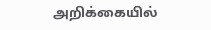அறிக்கையில்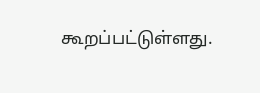கூறப்பட்டுள்ளது.